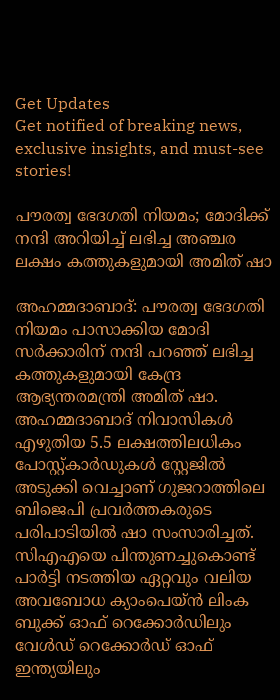Get Updates
Get notified of breaking news, exclusive insights, and must-see stories!

പൗരത്വ ഭേദഗതി നിയമം; മോദിക്ക് നന്ദി അറിയിച്ച് ലഭിച്ച അഞ്ചര ലക്ഷം കത്തുകളുമായി അമിത് ഷാ

അഹമ്മദാബാദ്: പൗരത്വ ഭേദഗതി നിയമം പാസാക്കിയ മോദി സര്‍ക്കാരിന് നന്ദി പറഞ്ഞ് ലഭിച്ച കത്തുകളുമായി കേന്ദ്ര ആഭ്യന്തരമന്ത്രി അമിത് ഷാ. അഹമ്മദാബാദ് നിവാസികള്‍ എഴുതിയ 5.5 ലക്ഷത്തിലധികം പോസ്റ്റ്കാര്‍ഡുകള്‍ സ്റ്റേജിൽ അടുക്കി വെച്ചാണ് ഗുജറാത്തിലെ ബിജെപി പ്രവര്‍ത്തകരുടെ പരിപാടിയില്‍ ഷാ സംസാരിച്ചത്. സിഎഎയെ പിന്തുണച്ചുകൊണ്ട് പാര്‍ട്ടി നടത്തിയ ഏറ്റവും വലിയ അവബോധ ക്യാംപെയ്ന്‍ ലിംക ബുക്ക് ഓഫ് റെക്കോര്‍ഡിലും വേള്‍ഡ് റെക്കോര്‍ഡ് ഓഫ് ഇന്ത്യയിലും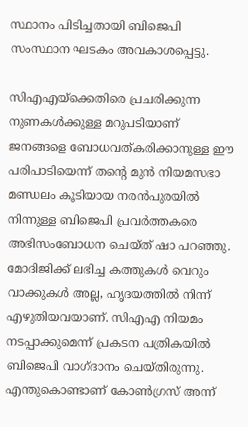സ്ഥാനം പിടിച്ചതായി ബിജെപി സംസ്ഥാന ഘടകം അവകാശപ്പെട്ടു.

സിഎഎയ്ക്കെതിരെ പ്രചരിക്കുന്ന നുണകള്‍ക്കുള്ള മറുപടിയാണ് ജനങ്ങളെ ബോധവത്കരിക്കാനുള്ള ഈ പരിപാടിയെന്ന് തന്റെ മുന്‍ നിയമസഭാ മണ്ഡലം കൂടിയായ നരന്‍പുരയില്‍ നിന്നുള്ള ബിജെപി പ്രവര്‍ത്തകരെ അഭിസംബോധന ചെയ്ത് ഷാ പറഞ്ഞു. മോദിജിക്ക് ലഭിച്ച കത്തുകള്‍ വെറും വാക്കുകള്‍ അല്ല, ഹൃദയത്തില്‍ നിന്ന് എഴുതിയവയാണ്. സിഎഎ നിയമം നടപ്പാക്കുമെന്ന് പ്രകടന പത്രികയില്‍ ബിജെപി വാഗ്ദാനം ചെയ്തിരുന്നു. എന്തുകൊണ്ടാണ് കോണ്‍ഗ്രസ് അന്ന്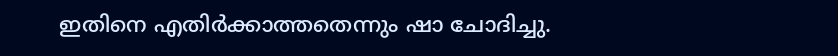ഇതിനെ എതിര്‍ക്കാത്തതെന്നും ഷാ ചോദിച്ചു.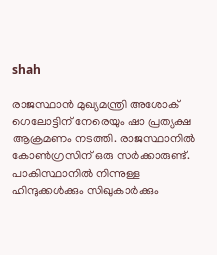shah

രാജസ്ഥാന്‍ മുഖ്യമന്ത്രി അശോക് ഗെലോട്ടിന് നേരെയും ഷാ പ്രത്യക്ഷ ആക്രമണം നടത്തി. രാജസ്ഥാനില്‍ കോണ്‍ഗ്രസിന് ഒരു സര്‍ക്കാരുണ്ട്. പാകിസ്ഥാനില്‍ നിന്നുള്ള ഹിന്ദുക്കള്‍ക്കും സിഖുകാര്‍ക്കും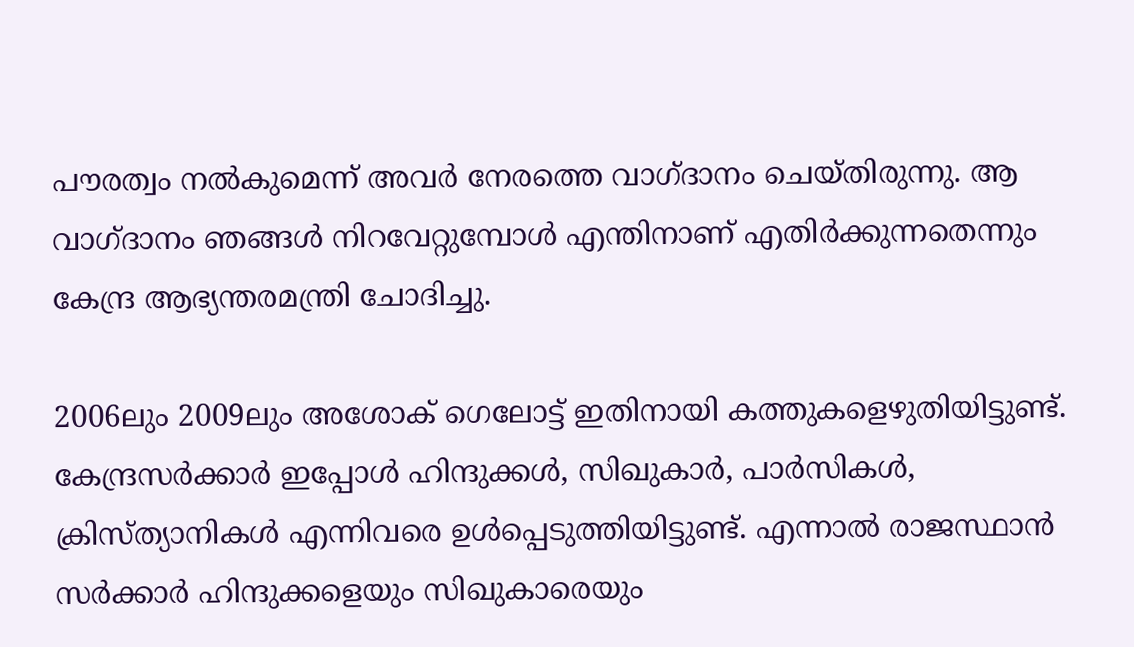പൗരത്വം നല്‍കുമെന്ന് അവര്‍ നേരത്തെ വാഗ്ദാനം ചെയ്തിരുന്നു. ആ വാഗ്ദാനം ഞങ്ങള്‍ നിറവേറ്റുമ്പോള്‍ എന്തിനാണ് എതിര്‍ക്കുന്നതെന്നും കേന്ദ്ര ആഭ്യന്തരമന്ത്രി ചോദിച്ചു.

2006ലും 2009ലും അശോക് ഗെലോട്ട് ഇതിനായി കത്തുകളെഴുതിയിട്ടുണ്ട്. കേന്ദ്രസര്‍ക്കാര്‍ ഇപ്പോള്‍ ഹിന്ദുക്കള്‍, സിഖുകാര്‍, പാര്‍സികള്‍, ക്രിസ്ത്യാനികള്‍ എന്നിവരെ ഉള്‍പ്പെടുത്തിയിട്ടുണ്ട്. എന്നാല്‍ രാജസ്ഥാന്‍ സര്‍ക്കാര്‍ ഹിന്ദുക്കളെയും സിഖുകാരെയും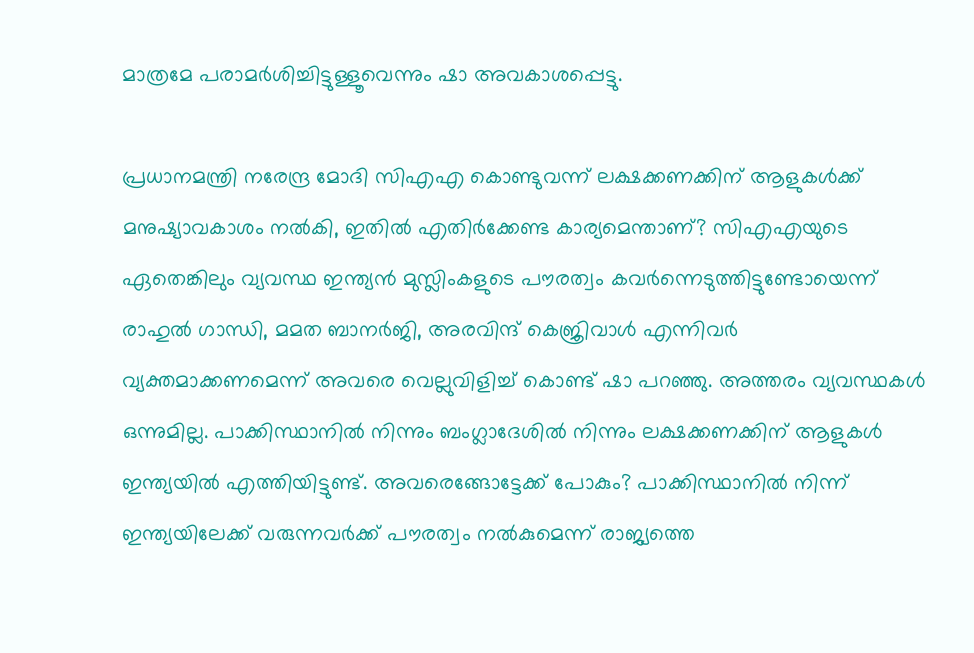മാത്രമേ പരാമര്‍ശിച്ചിട്ടുള്ളൂവെന്നും ഷാ അവകാശപ്പെട്ടു.

പ്രധാനമന്ത്രി നരേന്ദ്ര മോദി സിഎഎ കൊണ്ടുവന്ന് ലക്ഷക്കണക്കിന് ആളുകള്‍ക്ക് മനുഷ്യാവകാശം നല്‍കി, ഇതില്‍ എതിര്‍ക്കേണ്ട കാര്യമെന്താണ്? സിഎഎയുടെ ഏതെങ്കിലും വ്യവസ്ഥ ഇന്ത്യന്‍ മുസ്ലിംകളുടെ പൗരത്വം കവര്‍ന്നെടുത്തിട്ടുണ്ടോയെന്ന് രാഹുല്‍ ഗാന്ധി, മമത ബാനര്‍ജി, അരവിന്ദ് കെജ്രിവാള്‍ എന്നിവര്‍ വ്യക്തമാക്കണമെന്ന് അവരെ വെല്ലുവിളിച്ച് കൊണ്ട് ഷാ പറഞ്ഞു. അത്തരം വ്യവസ്ഥകള്‍ ഒന്നുമില്ല. പാക്കിസ്ഥാനില്‍ നിന്നും ബംഗ്ലാദേശില്‍ നിന്നും ലക്ഷക്കണക്കിന് ആളുകള്‍ ഇന്ത്യയില്‍ എത്തിയിട്ടുണ്ട്. അവരെങ്ങോട്ടേക്ക് പോകും? പാക്കിസ്ഥാനില്‍ നിന്ന് ഇന്ത്യയിലേക്ക് വരുന്നവര്‍ക്ക് പൗരത്വം നല്‍കുമെന്ന് രാജ്യത്തെ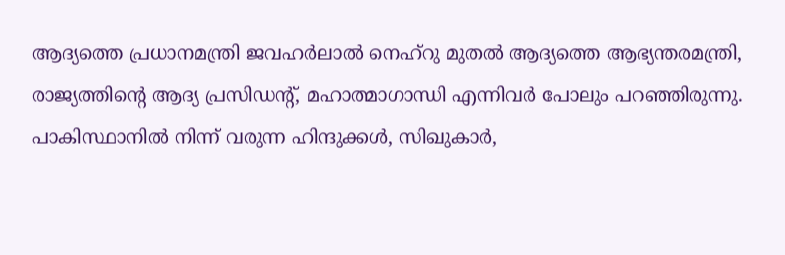ആദ്യത്തെ പ്രധാനമന്ത്രി ജവഹര്‍ലാല്‍ നെഹ്റു മുതല്‍ ആദ്യത്തെ ആഭ്യന്തരമന്ത്രി, രാജ്യത്തിന്റെ ആദ്യ പ്രസിഡന്റ്, മഹാത്മാഗാന്ധി എന്നിവര്‍ പോലും പറഞ്ഞിരുന്നു. പാകിസ്ഥാനില്‍ നിന്ന് വരുന്ന ഹിന്ദുക്കള്‍, സിഖുകാര്‍,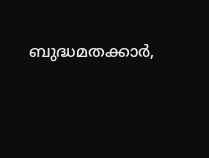ബുദ്ധമതക്കാര്‍,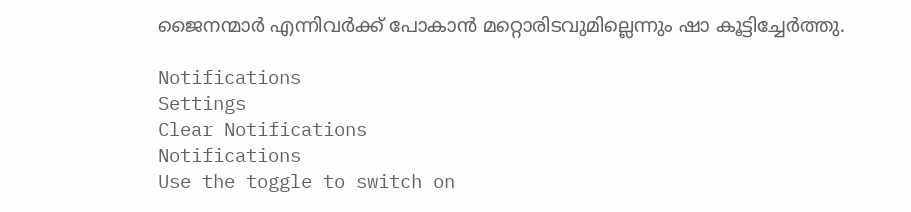ജൈനന്മാര്‍ എന്നിവര്‍ക്ക് പോകാന്‍ മറ്റൊരിടവുമില്ലെന്നും ഷാ കൂട്ടിച്ചേര്‍ത്തു.

Notifications
Settings
Clear Notifications
Notifications
Use the toggle to switch on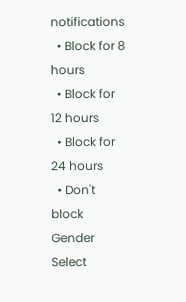notifications
  • Block for 8 hours
  • Block for 12 hours
  • Block for 24 hours
  • Don't block
Gender
Select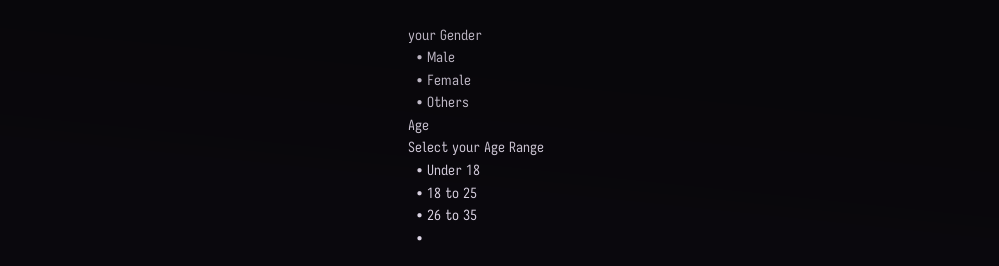your Gender
  • Male
  • Female
  • Others
Age
Select your Age Range
  • Under 18
  • 18 to 25
  • 26 to 35
  •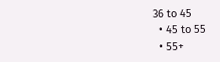36 to 45
  • 45 to 55
  • 55+